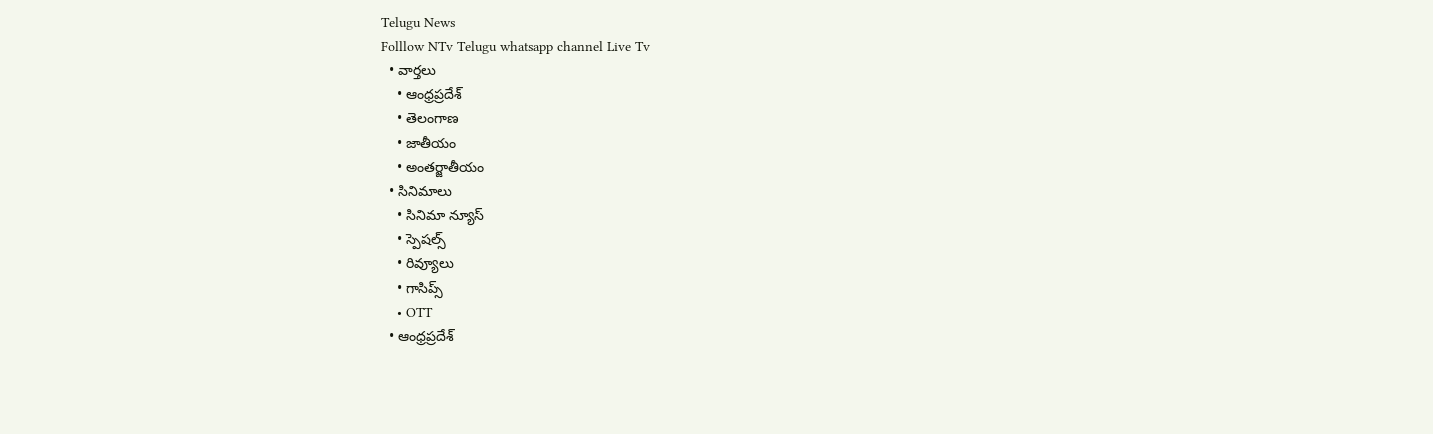Telugu News
Folllow NTv Telugu whatsapp channel Live Tv
  • వార్తలు
    • ఆంధ్రప్రదేశ్
    • తెలంగాణ
    • జాతీయం
    • అంతర్జాతీయం
  • సినిమాలు
    • సినిమా న్యూస్
    • స్పెషల్స్
    • రివ్యూలు
    • గాసిప్స్
    • OTT
  • ఆంధ్రప్రదేశ్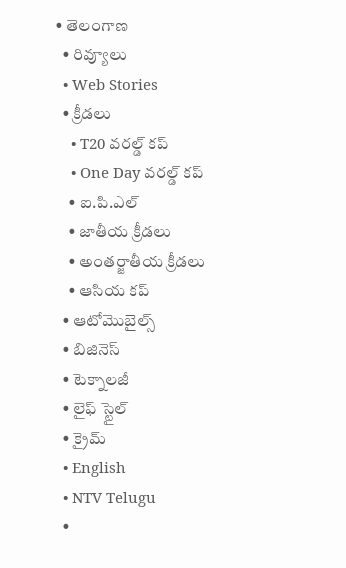• తెలంగాణ
  • రివ్యూలు
  • Web Stories
  • క్రీడలు
    • T20 వరల్డ్ కప్
    • One Day వరల్డ్ కప్
    • ఐ.పి.ఎల్
    • జాతీయ క్రీడలు
    • అంతర్జాతీయ క్రీడలు
    • ఆసియ కప్
  • ఆటోమొబైల్స్
  • బిజినెస్‌
  • టెక్నాలజీ
  • లైఫ్ స్టైల్
  • క్రైమ్
  • English
  • NTV Telugu
  •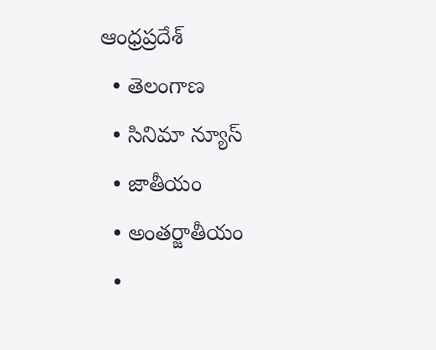ఆంధ్రప్రదేశ్
  • తెలంగాణ
  • సినిమా న్యూస్
  • జాతీయం
  • అంతర్జాతీయం
  •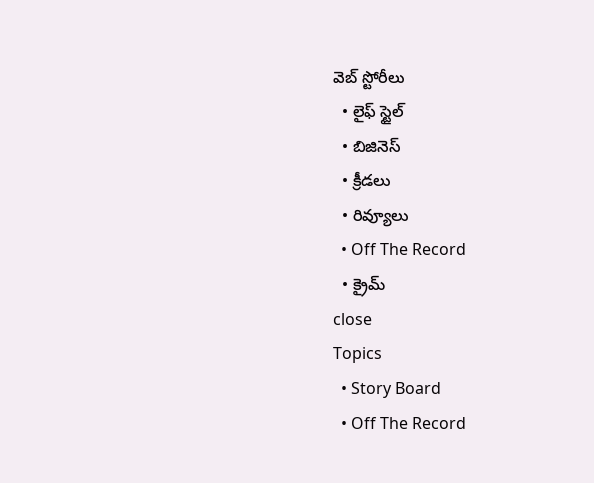వెబ్ స్టోరీలు
  • లైఫ్ స్టైల్
  • బిజినెస్‌
  • క్రీడలు
  • రివ్యూలు
  • Off The Record
  • క్రైమ్
close
Topics
  • Story Board
  • Off The Record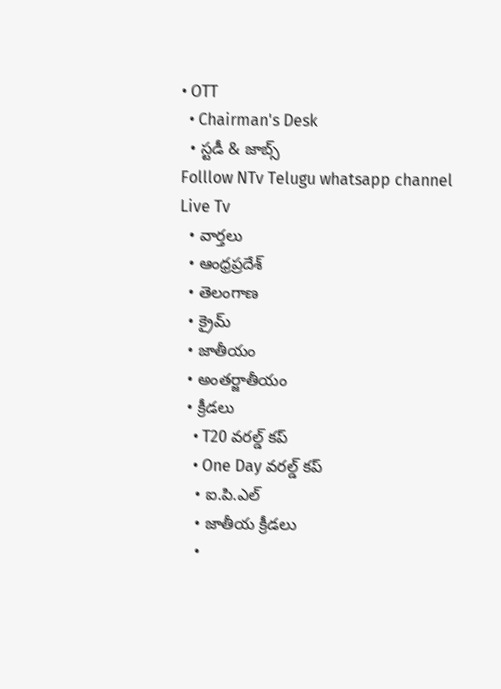• OTT
  • Chairman's Desk
  • స్టడీ & జాబ్స్
Folllow NTv Telugu whatsapp channel Live Tv
  • వార్తలు
  • ఆంధ్రప్రదేశ్
  • తెలంగాణ
  • క్రైమ్
  • జాతీయం
  • అంతర్జాతీయం
  • క్రీడలు
    • T20 వరల్డ్ కప్
    • One Day వరల్డ్ కప్
    • ఐ.పి.ఎల్
    • జాతీయ క్రీడలు
    •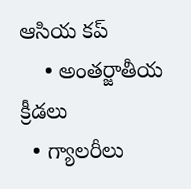ఆసియ కప్
    • అంతర్జాతీయ క్రీడలు
  • గ్యాలరీలు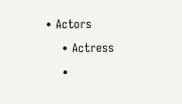• Actors
    • Actress
    •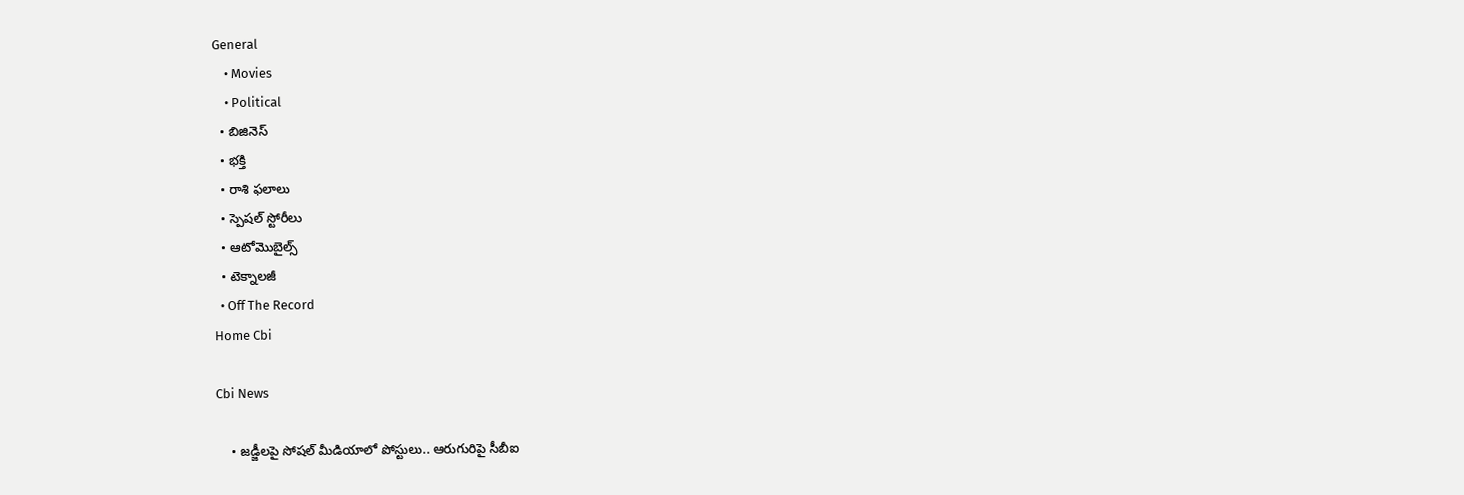General
    • Movies
    • Political
  • బిజినెస్‌
  • భక్తి
  • రాశి ఫలాలు
  • స్పెషల్‌ స్టోరీలు
  • ఆటోమొబైల్స్
  • టెక్నాలజీ
  • Off The Record
Home Cbi

Cbi News

    • జడ్జీలపై సోషల్‌ మీడియాలో పోస్టులు.. ఆరుగురిపై సీబీఐ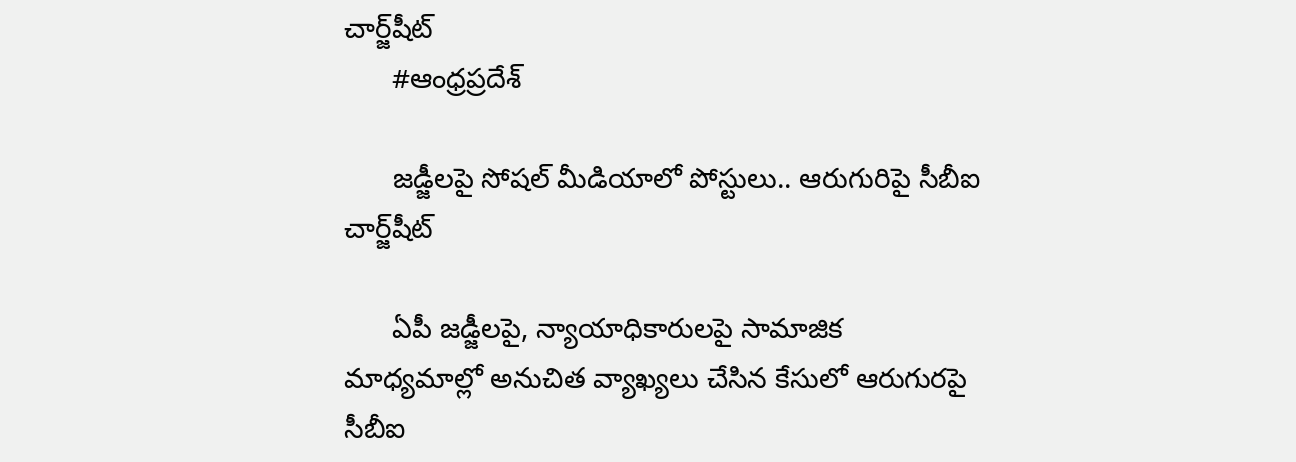చార్జ్‌షీట్‌
      #ఆంధ్రప్రదేశ్

      జడ్జీలపై సోషల్‌ మీడియాలో పోస్టులు.. ఆరుగురిపై సీబీఐ చార్జ్‌షీట్‌

      ఏపీ జడ్జీలపై, న్యాయాధికారులపై సామాజిక మాధ్యమాల్లో అనుచిత వ్యాఖ్యలు చేసిన కేసులో ఆరుగురపై సీబీఐ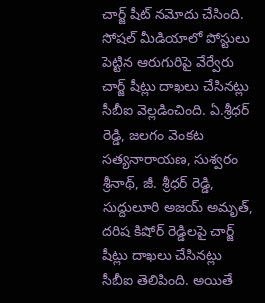చార్జ్‌ షీట్‌ నమోదు చేసింది. సోషల్‌ మీడియాలో పోస్టులు పెట్టిన ఆరుగురిపై వేర్వేరు చార్జ్‌ షీట్లు దాఖలు చేసినట్లు సీబీఐ వెల్లడించింది. ఏ.శ్రీధర్‌ రెడ్డి, జలగం వెంకట సత్యనారాయణ, సుశ్వరం శ్రీనాథ్‌, జీ. శ్రీధర్‌ రెడ్డి, సుద్దులూరి అజయ్ అమృత్‌, దరిష కిషోర్‌ రెడ్డిలపై చార్జ్‌ షీట్లు దాఖలు చేసినట్లు సీబీఐ తెలిపింది. అయితే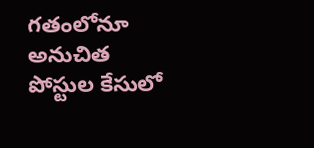గతంలోనూ అనుచిత పోస్టుల కేసులో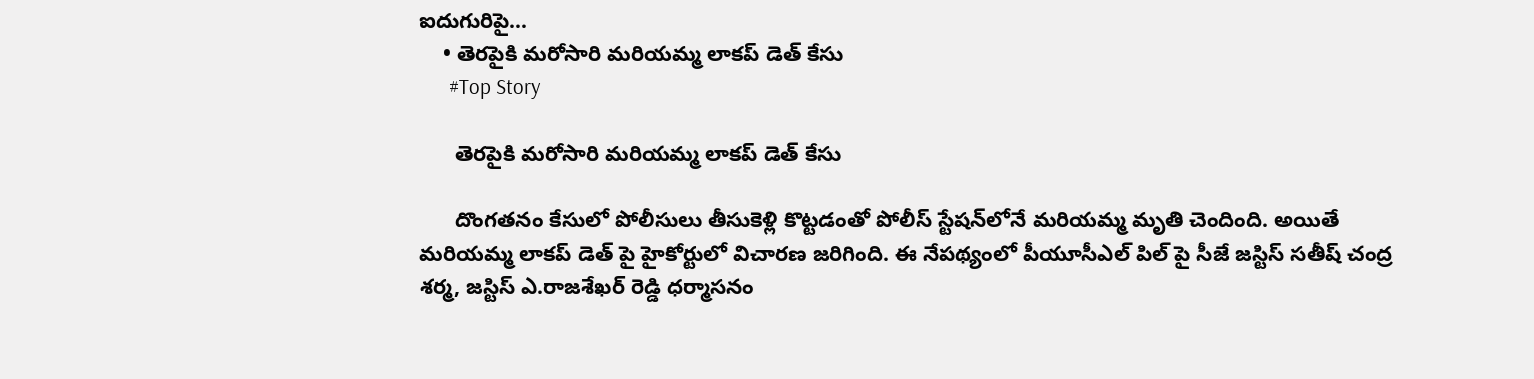ఐదుగురిపై…
    • తెరపైకి మరోసారి మరియమ్మ లాకప్‌ డెత్‌ కేసు
      #Top Story

      తెరపైకి మరోసారి మరియమ్మ లాకప్‌ డెత్‌ కేసు

      దొంగతనం కేసులో పోలీసులు తీసుకెళ్లి కొట్టడంతో పోలీస్‌ స్టేషన్‌లోనే మరియమ్మ మృతి చెందింది. అయితే మరియమ్మ లాకప్‌ డెత్‌ పై హైకోర్టులో విచారణ జరిగింది. ఈ నేపథ్యంలో పీయూసీఎల్ పిల్ పై సీజే జస్టిస్ సతీష్ చంద్ర శర్మ, జస్టిస్ ఎ.రాజశేఖర్ రెడ్డి ధర్మాసనం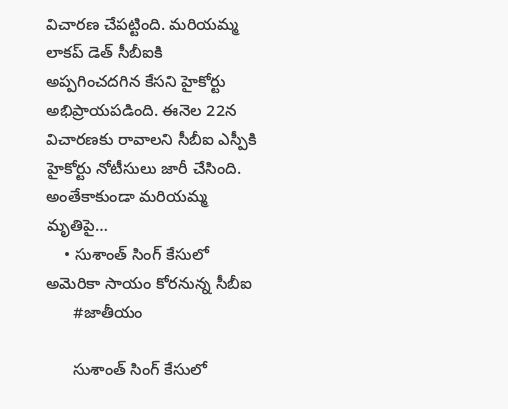విచారణ చేపట్టింది. మరియమ్మ లాకప్ డెత్ సీబీఐకి అప్పగించదగిన కేసని హైకోర్టు అభిప్రాయపడింది. ఈనెల 22న విచారణకు రావాలని సీబీఐ ఎస్పీకి హైకోర్టు నోటీసులు జారీ చేసింది. అంతేకాకుండా మరియమ్మ మృతిపై…
    • సుశాంత్ సింగ్ కేసులో అమెరికా సాయం కోరనున్న సీబీఐ
      #జాతీయం

      సుశాంత్ సింగ్ కేసులో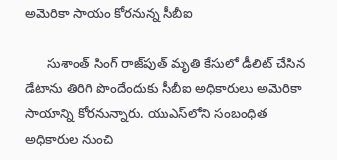అమెరికా సాయం కోరనున్న సీబీఐ

      సుశాంత్‌ సింగ్‌ రాజ్‌పుత్‌ మృతి కేసులో డీలిట్‌ చేసిన డేటాను తిరిగి పొందేందుకు సీబీఐ అధికారులు అమెరికా సాయాన్ని కోరనున్నారు. యుఎస్‌లోని సంబంధిత అధికారుల నుంచి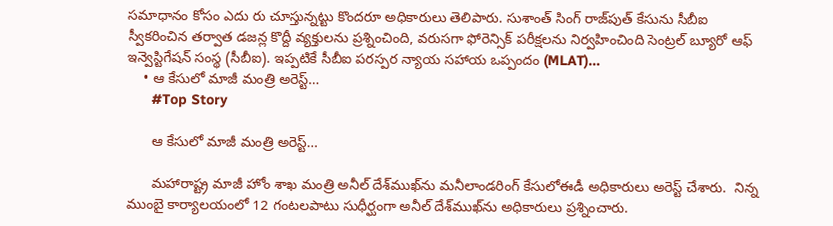సమాధానం కోసం ఎదు రు చూస్తున్నట్టు కొందరూ అధికారులు తెలిపారు. సుశాంత్ సింగ్ రాజ్‌పుత్ కేసును సీబీఐ స్వీకరించిన తర్వాత డజన్ల కొద్దీ వ్యక్తులను ప్రశ్నించింది, వరుసగా ఫోరెన్సిక్‌ పరీక్షలను నిర్వహించింది సెంట్రల్‌ బ్యూరో ఆఫ్‌ ఇన్వెస్టిగేషన్‌ సంస్థ (సీబీఐ). ఇప్పటికే సీబీఐ పరస్పర న్యాయ సహాయ ఒప్పందం (MLAT)…
    • ఆ కేసులో మాజీ మంత్రి అరెస్ట్‌…
      #Top Story

      ఆ కేసులో మాజీ మంత్రి అరెస్ట్‌…

      మ‌హారాష్ట్ర మాజీ హోం శాఖ మంత్రి అనీల్ దేశ్‌ముఖ్‌ను మ‌నీలాండ‌రింగ్‌ కేసులోఈడీ అధికారులు అరెస్ట్ చేశారు.  నిన్న ముంబై కార్యాల‌యంలో 12 గంట‌ల‌పాటు సుధీర్ఘంగా అనీల్ దేశ్‌ముఖ్‌ను అధికారులు ప్ర‌శ్నించారు.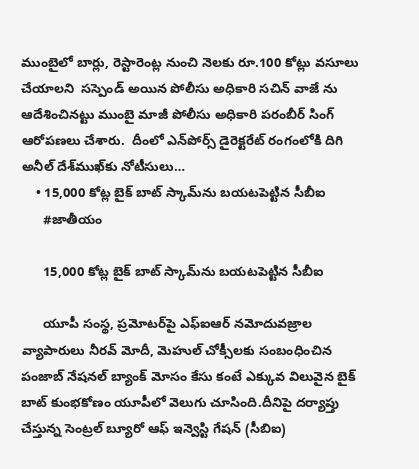ముంబైలో బార్లు, రెస్టారెంట్ల నుంచి నెల‌కు రూ.100 కోట్లు వ‌సూలు చేయాల‌ని  సస్పెండ్ అయిన పోలీసు అధికారి స‌చిన్ వాజే ను ఆదేశించిన‌ట్టు ముంబై మాజీ పోలీసు అధికారి ప‌రంబీర్ సింగ్ ఆరోప‌ణ‌లు చేశారు.  దీంలో ఎన్‌పోర్స్ డైరెక్ట‌రేట్ రంగంలోకి దిగి అనీల్ దేశ్‌ముఖ్‌కు నోటీసులు…
    • 15,000 కోట్ల బైక్ బాట్ స్కామ్‌ను బయటపెట్టిన సీబీఐ
      #జాతీయం

      15,000 కోట్ల బైక్ బాట్ స్కామ్‌ను బయటపెట్టిన సీబీఐ

      యూపీ సంస్థ, ప్రమోటర్‌పై ఎఫ్‌ఐఆర్ నమోదువజ్రాల వ్యాపారులు నీరవ్ మోదీ, మెహుల్ చోక్సీలకు సంబంధించిన పంజాబ్ నేషనల్ బ్యాంక్ మోసం కేసు కంటే ఎక్కువ విలువైన బైక్ బాట్ కుంభకోణం యూపీలో వెలుగు చూసింది.దీనిపై దర్యాప్తు చేస్తున్న సెంట్రల్ బ్యూరో ఆఫ్ ఇన్వెస్టి గేషన్ (సీబిఐ)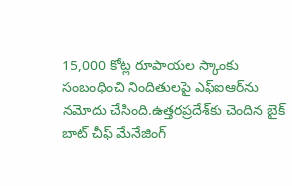15,000 కోట్ల రూపాయల స్కాంకు సంబంధించి నిందితులపై ఎఫ్‌ఐఆర్‌ను నమోదు చేసింది.ఉత్తరప్రదేశ్‌కు చెందిన బైక్ బాట్ చీఫ్ మేనేజింగ్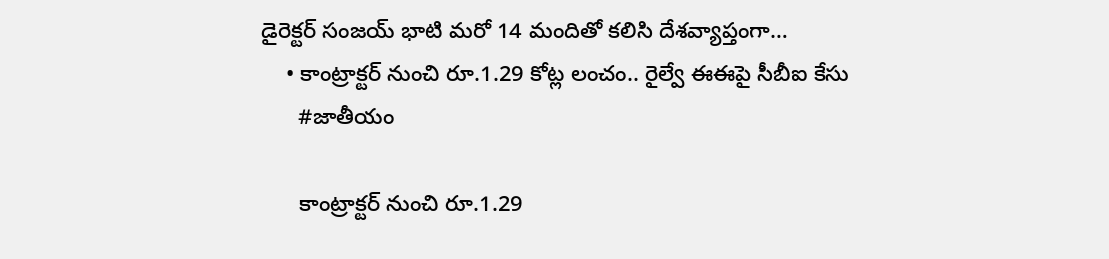డైరెక్టర్ సంజయ్ భాటి మరో 14 మందితో కలిసి దేశవ్యాప్తంగా…
    • కాంట్రాక్టర్‌ నుంచి రూ.1.29 కోట్ల లంచం.. రైల్వే ఈఈపై సీబీఐ కేసు
      #జాతీయం

      కాంట్రాక్టర్‌ నుంచి రూ.1.29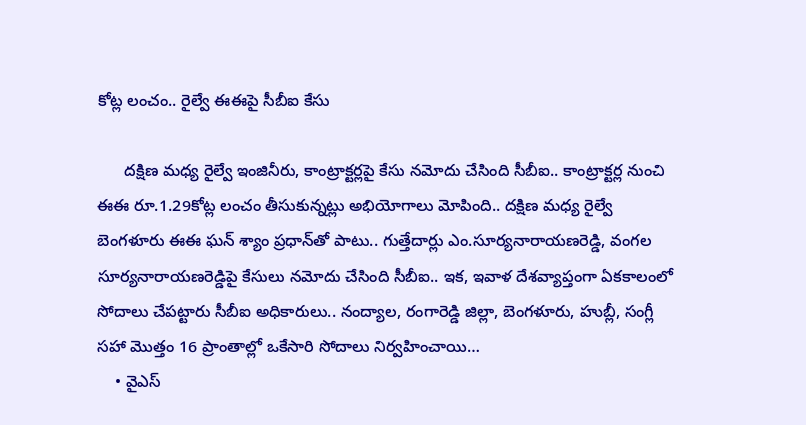కోట్ల లంచం.. రైల్వే ఈఈపై సీబీఐ కేసు

      దక్షిణ మధ్య రైల్వే ఇంజినీరు, కాంట్రాక్టర్లపై కేసు నమోదు చేసింది సీబీఐ.. కాంట్రాక్టర్ల నుంచి ఈఈ రూ.1.29కోట్ల లంచం తీసుకున్నట్లు అభియోగాలు మోపింది.. దక్షిణ మధ్య రైల్వే బెంగళూరు ఈఈ ఘన్ శ్యాం ప్రధాన్‌తో పాటు.. గుత్తేదార్లు ఎం.సూర్యనారాయణరెడ్డి, వంగల సూర్యనారాయణరెడ్డిపై కేసులు నమోదు చేసింది సీబీఐ.. ఇక, ఇవాళ దేశవ్యాప్తంగా ఏకకాలంలో సోదాలు చేపట్టారు సీబీఐ అధికారులు.. నంద్యాల, రంగారెడ్డి జిల్లా, బెంగళూరు, హుబ్లీ, సంగ్లీ సహా మొత్తం 16 ప్రాంతాల్లో ఒకేసారి సోదాలు నిర్వహించాయి…
    • వైఎస్‌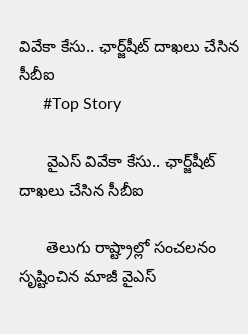వివేకా కేసు.. ఛార్జ్‌షీట్‌ దాఖలు చేసిన సీబీఐ
      #Top Story

      వైఎస్‌ వివేకా కేసు.. ఛార్జ్‌షీట్‌ దాఖలు చేసిన సీబీఐ

      తెలుగు రాష్ట్రాల్లో సంచలనం సృష్టించిన మాజీ వైఎస్‌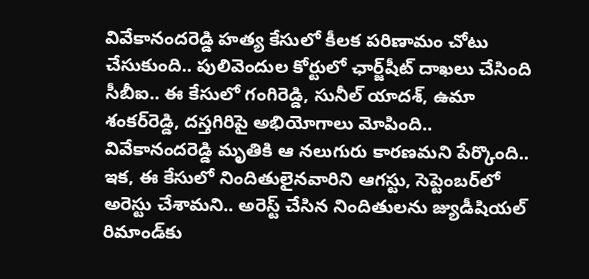వివేకానందరెడ్డి హత్య కేసులో కీలక పరిణామం చోటు చేసుకుంది.. పులివెందుల కోర్టులో ఛార్జ్‌షీట్‌ దాఖలు చేసింది సీబీఐ.. ఈ కేసులో గంగిరెడ్డి, సునీల్‌ యాదశ్, ఉమా శంకర్‌రెడ్డి, దస్తగిరిపై అభియోగాలు మోపింది.. వివేకానందరెడ్డి మృతికి ఆ నలుగురు కారణమని పేర్కొంది.. ఇక, ఈ కేసులో నిందితులైనవారిని ఆగస్టు, సెప్టెంబర్‌లో అరెస్టు చేశామని.. అరెస్ట్ చేసిన నిందితులను జ్యుడీషియల్‌ రిమాండ్‌కు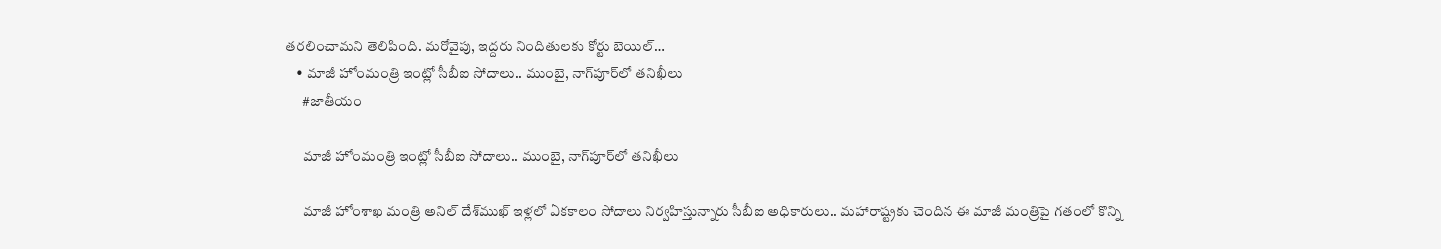తరలించామని తెలిపింది. మరోవైపు, ఇద్దరు నిందితులకు కోర్టు బెయిల్‌…
    • మాజీ హోంమంత్రి ఇంట్లో సీబీఐ సోదాలు.. ముంబై, నాగ్‌పూర్‌లో తనిఖీలు
      #జాతీయం

      మాజీ హోంమంత్రి ఇంట్లో సీబీఐ సోదాలు.. ముంబై, నాగ్‌పూర్‌లో తనిఖీలు

      మాజీ హోంశాఖ మంత్రి అనిల్ దేశ్‌ముఖ్ ఇళ్లలో ఏకకాలం సోదాలు నిర్వహిస్తున్నారు సీబీఐ అధికారులు.. మహారాష్ట్రకు చెందిన ఈ మాజీ మంత్రిపై గతంలో కొన్ని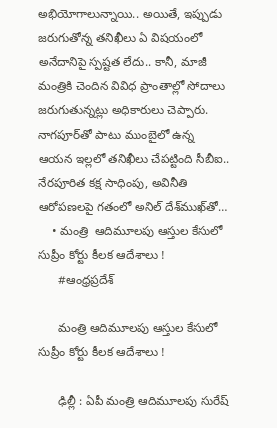అభియోగాలున్నాయి.. అయితే, ఇప్పుడు జరుగుతోన్న తనిఖీలు ఏ విషయంలో అనేదానిపై స్పష్టత లేదు.. కానీ, మాజీ మంత్రికి చెందిన వివిధ ప్రాంతాల్లో సోదాలు జ‌రుగుతున్నట్లు అధికారులు చెప్పారు. నాగ‌పూర్‌తో పాటు ముంబైలో ఉన్న ఆయన ఇల్లలో త‌నిఖీలు చేపట్టింది సీబీఐ.. నేర‌పూరిత కక్ష సాధింపు, అవినీతి ఆరోప‌ణ‌ల‌పై గతంలో అనిల్‌ దేశ్‌ముఖ్‌తో…
    • మంత్రి  ఆదిమూలపు ఆస్తుల కేసులో సుప్రీం కోర్టు కీలక ఆదేశాలు !
      #ఆంధ్రప్రదేశ్

      మంత్రి ఆదిమూలపు ఆస్తుల కేసులో సుప్రీం కోర్టు కీలక ఆదేశాలు !

      ఢిల్లీ : ఏపీ మంత్రి ఆదిమూలపు సురేష్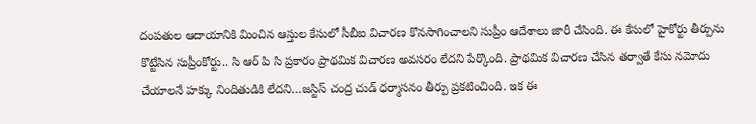దంపతుల ఆదాయానికి మించిన ఆస్తుల కేసులో సీబీఐ విచారణ కొనసాగించాలని సుప్రీం ఆదేశాలు జారీ చేసింది. ఈ కేసులో హైకోర్టు తీర్పును కొట్టేసిన సుప్రీంకోర్టు.. సి ఆర్ పి సి ప్రకారం ప్రాథమిక విచారణ అవసరం లేదని పేర్కొంది. ప్రాథమిక విచారణ చేసిన తర్వాతే కేసు నమోదు చేయాలనే హక్కు నిందితుడికి లేదని…జస్టిస్ చంద్ర చుడ్ ధర్మాసనం తీర్పు ప్రకటించింది. ఇక ఈ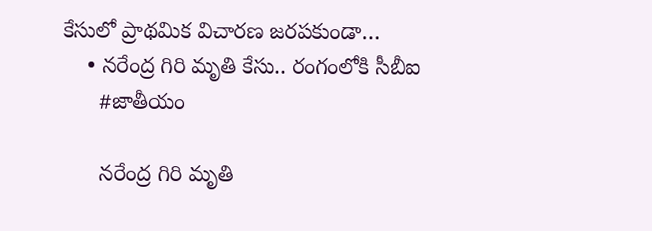కేసులో ప్రాథమిక విచారణ జరపకుండా…
    • నరేంద్ర గిరి మృతి కేసు.. రంగంలోకి సీబీఐ
      #జాతీయం

      నరేంద్ర గిరి మృతి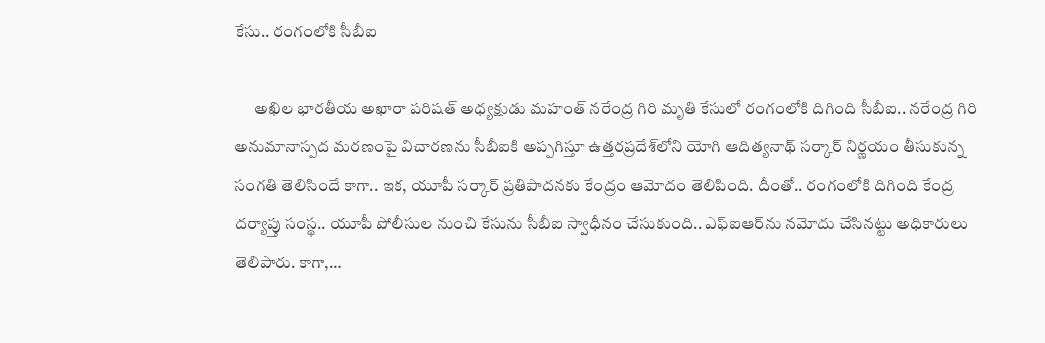కేసు.. రంగంలోకి సీబీఐ

      అఖిల భారతీయ అఖారా పరిషత్ అధ్యక్షుడు మహంత్ నరేంద్ర గిరి మృతి కేసులో రంగంలోకి దిగింది సీబీఐ.. నరేంద్ర గిరి అనుమానాస్పద మరణంపై విచారణను సీబీఐకి అప్పగిస్తూ ఉత్తరప్రదేశ్‌లోని యోగి ఆదిత్యనాథ్ సర్కార్‌ నిర్ణయం తీసుకున్న సంగతి తెలిసిందే కాగా.. ఇక, యూపీ సర్కార్ ప్రతిపాదనకు కేంద్రం ఆమోదం తెలిపింది. దీంతో.. రంగంలోకి దిగింది కేంద్ర దర్యాప్తు సంస్థ.. యూపీ పోలీసుల నుంచి కేసును సీబీఐ స్వాధీనం చేసుకుంది.. ఎఫ్ఐఆర్‌ను నమోదు చేసినట్టు అధికారులు తెలిపారు. కాగా,…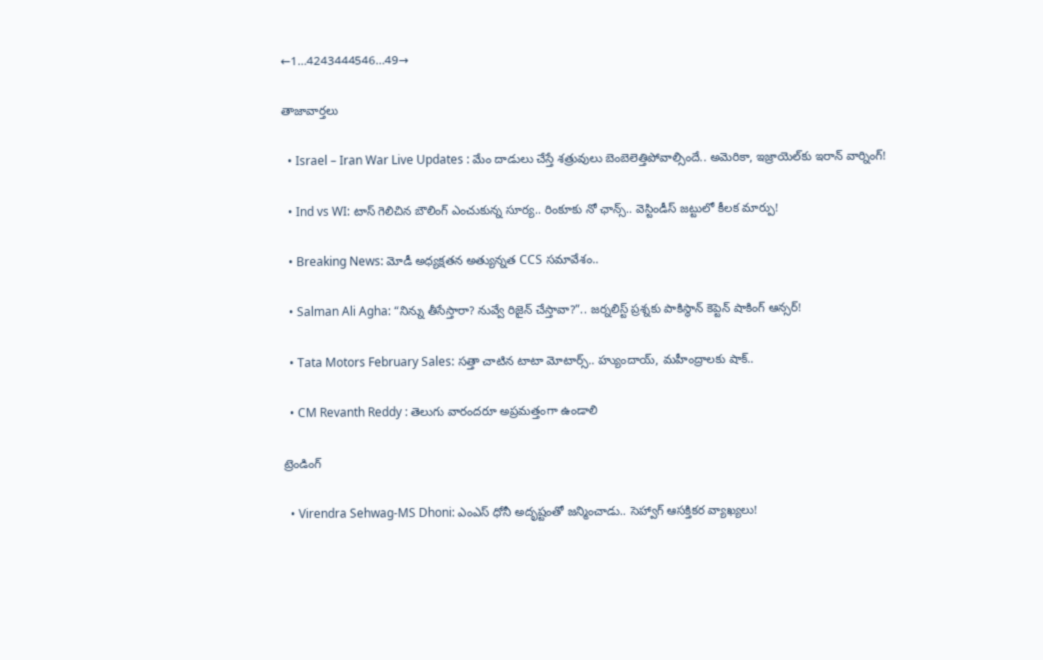←1…4243444546…49→

తాజావార్తలు

  • Israel – Iran War Live Updates : మేం దాడులు చేస్తే శత్రువులు బెంబెలెత్తిపోవాల్సిందే.. అమెరికా, ఇజ్రాయెల్‌కు ఇరాన్ వార్నింగ్!

  • Ind vs WI: టాస్ గెలిచిన బౌలింగ్ ఎంచుకున్న సూర్య.. రింకూకు నో ఛాన్స్.. వెస్టిండీస్ జట్టులో కీలక మార్పు!

  • Breaking News: మోడీ అధ్యక్షతన అత్యున్నత CCS సమావేశం..

  • Salman Ali Agha: “నిన్ను తీసేస్తారా? నువ్వే రిజైన్ చేస్తావా?”.. జర్నలిస్ట్ ప్రశ్నకు పాకిస్థాన్ కెప్టెన్ షాకింగ్ ఆన్సర్!

  • Tata Motors February Sales: సత్తా చాటిన టాటా మోటార్స్.. హ్యుందాయ్, మహీంద్రాలకు షాక్..

  • CM Revanth Reddy : తెలుగు వారందరూ అప్రమత్తంగా ఉండాలి

ట్రెండింగ్‌

  • Virendra Sehwag-MS Dhoni: ఎంఎస్ ధోనీ అదృష్టంతో జన్మించాడు.. సెహ్వాగ్ ఆసక్తికర వ్యాఖ్యలు!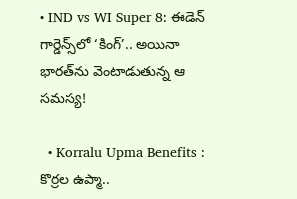• IND vs WI Super 8: ఈడెన్‌ గార్డెన్స్‌లో ‘కింగ్’.. అయినా భారత్‌ను వెంటాడుతున్న ఆ సమస్య!

  • Korralu Upma Benefits : కొర్రల ఉప్మా..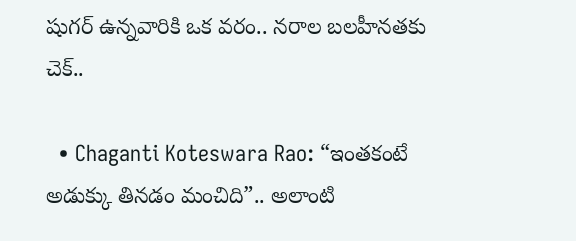షుగర్ ఉన్నవారికి ఒక వరం.. నరాల బలహీనతకు చెక్..

  • Chaganti Koteswara Rao: “ఇంతకంటే అడుక్కు తినడం మంచిది”.. అలాంటి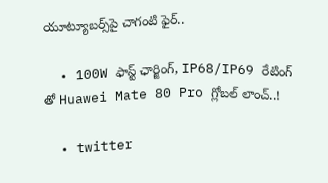యూట్యూబర్స్‌పై చాగంటి ఫైర్..

  • 100W ఫాస్ట్ ఛార్జింగ్, IP68/IP69 రేటింగ్ తో Huawei Mate 80 Pro గ్లోబల్ లాంచ్‌..!

  • twitter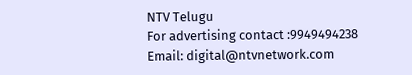NTV Telugu
For advertising contact :9949494238
Email: digital@ntvnetwork.com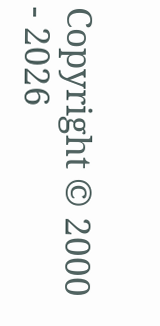Copyright © 2000 - 2026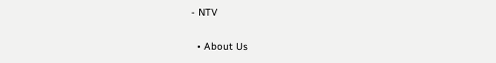- NTV

  • About Us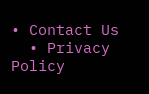• Contact Us
  • Privacy Policy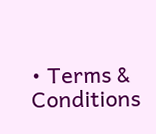• Terms & Conditions